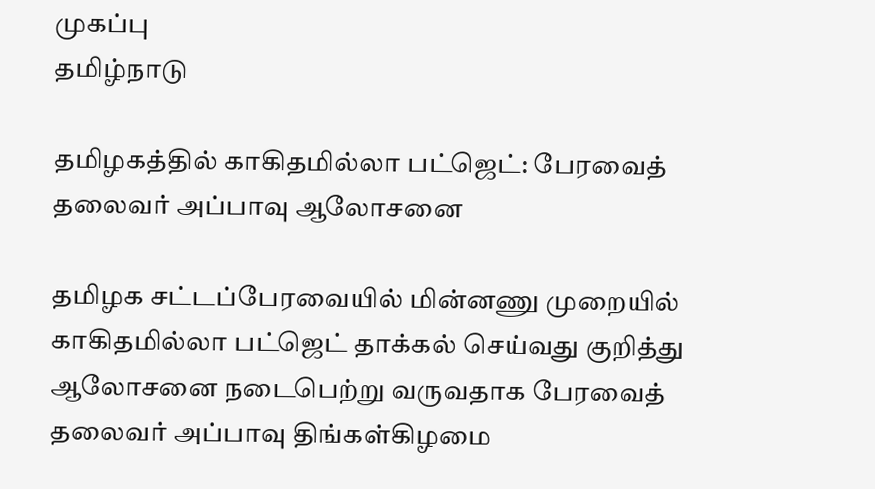முகப்பு
தமிழ்நாடு

தமிழகத்தில் காகிதமில்லா பட்ஜெட்: பேரவைத் தலைவர் அப்பாவு ஆலோசனை

தமிழக சட்டப்பேரவையில் மின்னணு முறையில் காகிதமில்லா பட்ஜெட் தாக்கல் செய்வது குறித்து ஆலோசனை நடைபெற்று வருவதாக பேரவைத் தலைவர் அப்பாவு திங்கள்கிழமை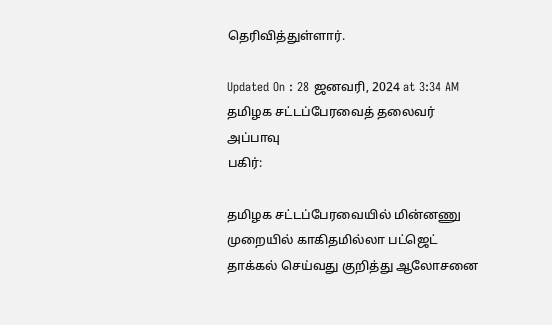தெரிவித்துள்ளார்.

Updated On : 28 ஜனவரி, 2024 at 3:34 AM
தமிழக சட்டப்பேரவைத் தலைவர் அப்பாவு
பகிர்:

தமிழக சட்டப்பேரவையில் மின்னணு முறையில் காகிதமில்லா பட்ஜெட் தாக்கல் செய்வது குறித்து ஆலோசனை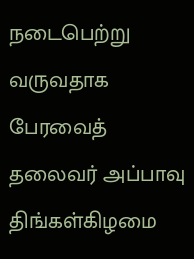நடைபெற்று வருவதாக பேரவைத் தலைவர் அப்பாவு திங்கள்கிழமை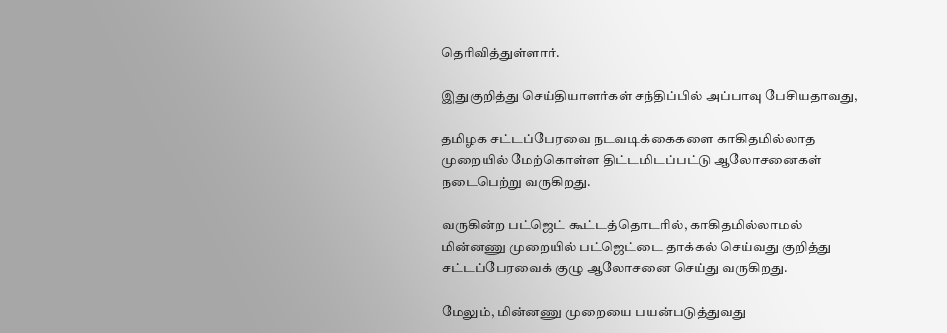தெரிவித்துள்ளார்.

இதுகுறித்து செய்தியாளர்கள் சந்திப்பில் அப்பாவு பேசியதாவது,

தமிழக சட்டப்பேரவை நடவடிக்கைகளை காகிதமில்லாத முறையில் மேற்கொள்ள திட்டமிடப்பட்டு ஆலோசனைகள் நடைபெற்று வருகிறது.

வருகின்ற பட்ஜெட் கூட்டத்தொடரில், காகிதமில்லாமல் மின்னணு முறையில் பட்ஜெட்டை தாக்கல் செய்வது குறித்து சட்டப்பேரவைக் குழு ஆலோசனை செய்து வருகிறது.

மேலும், மின்னணு முறையை பயன்படுத்துவது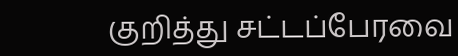குறித்து சட்டப்பேரவை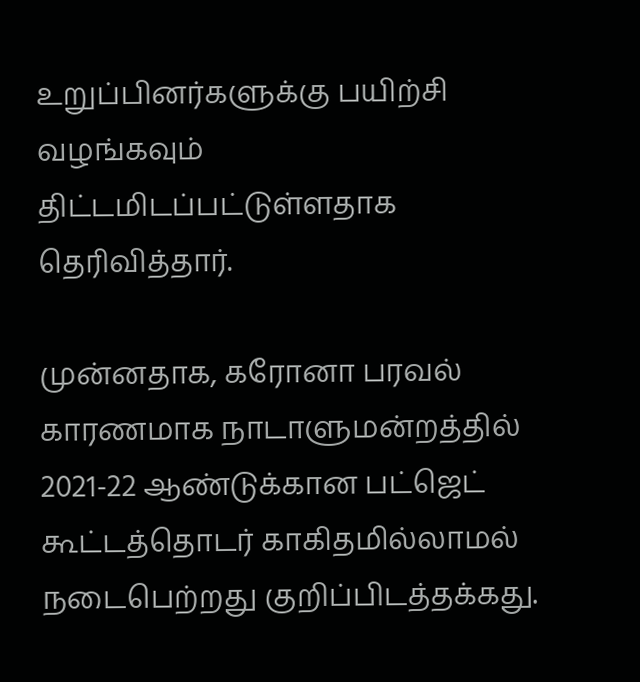உறுப்பினர்களுக்கு பயிற்சி வழங்கவும் திட்டமிடப்பட்டுள்ளதாக தெரிவித்தார்.

முன்னதாக, கரோனா பரவல் காரணமாக நாடாளுமன்றத்தில் 2021-22 ஆண்டுக்கான பட்ஜெட் கூட்டத்தொடர் காகிதமில்லாமல் நடைபெற்றது குறிப்பிடத்தக்கது.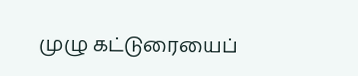முழு கட்டுரையைப்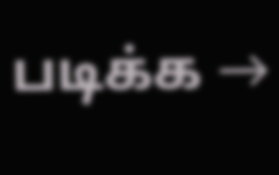படிக்க →